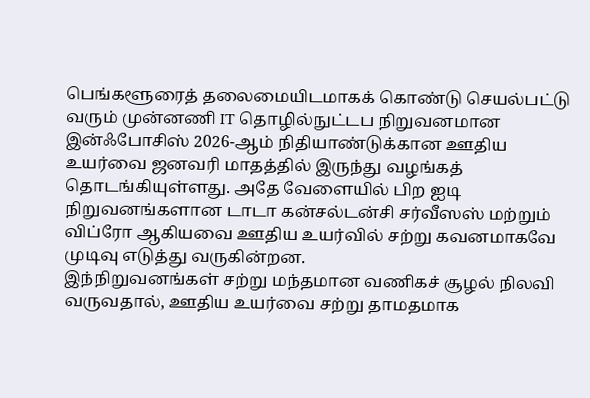பெங்களூரைத் தலைமையிடமாகக் கொண்டு செயல்பட்டு வரும் முன்னணி IT தொழில்நுட்டப நிறுவனமான இன்ஃபோசிஸ் 2026-ஆம் நிதியாண்டுக்கான ஊதிய உயர்வை ஜனவரி மாதத்தில் இருந்து வழங்கத் தொடங்கியுள்ளது. அதே வேளையில் பிற ஐடி நிறுவனங்களான டாடா கன்சல்டன்சி சர்வீஸஸ் மற்றும் விப்ரோ ஆகியவை ஊதிய உயர்வில் சற்று கவனமாகவே முடிவு எடுத்து வருகின்றன.
இந்நிறுவனங்கள் சற்று மந்தமான வணிகச் சூழல் நிலவி வருவதால், ஊதிய உயர்வை சற்று தாமதமாக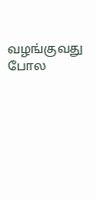வழங்குவது போல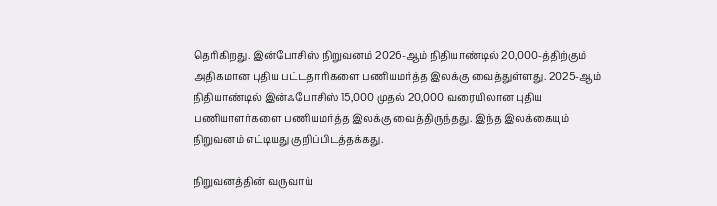தெரிகிறது. இன்போசிஸ் நிறுவனம் 2026-ஆம் நிதியாண்டில் 20,000-த்திற்கும் அதிகமான புதிய பட்டதாரிகளை பணியமர்த்த இலக்கு வைத்துள்ளது. 2025-ஆம் நிதியாண்டில் இன்ஃபோசிஸ் 15,000 முதல் 20,000 வரையிலான புதிய பணியாளர்களை பணியமர்த்த இலக்கு வைத்திருந்தது. இந்த இலக்கையும் நிறுவனம் எட்டியது குறிப்பிடத்தக்கது.

நிறுவனத்தின் வருவாய்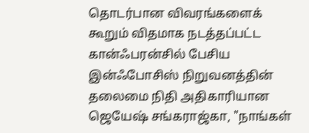தொடர்பான விவரங்களைக் கூறும் விதமாக நடத்தப்பட்ட கான்ஃபரன்சில் பேசிய இன்ஃபோசிஸ் நிறுவனத்தின் தலைமை நிதி அதிகாரியான ஜெயேஷ் சங்கராஜ்கா, "நாங்கள்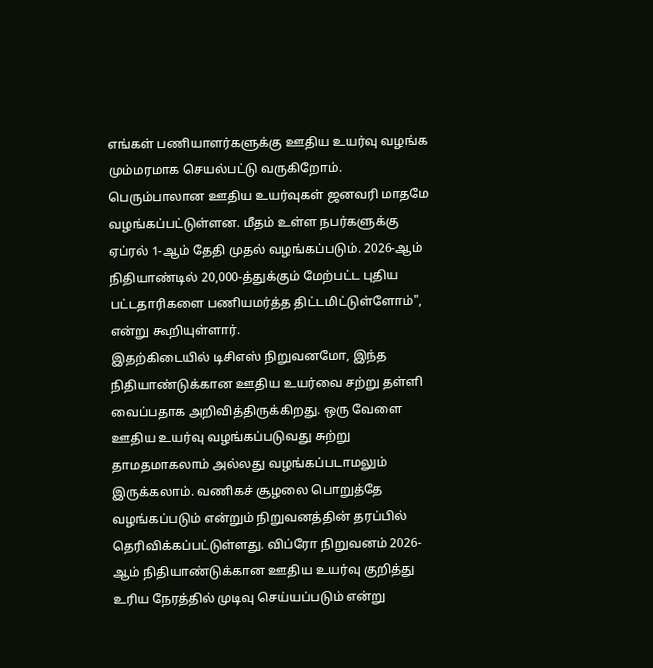எங்கள் பணியாளர்களுக்கு ஊதிய உயர்வு வழங்க மும்மரமாக செயல்பட்டு வருகிறோம். பெரும்பாலான ஊதிய உயர்வுகள் ஜனவரி மாதமே வழங்கப்பட்டுள்ளன. மீதம் உள்ள நபர்களுக்கு ஏப்ரல் 1-ஆம் தேதி முதல் வழங்கப்படும். 2026-ஆம் நிதியாண்டில் 20,000-த்துக்கும் மேற்பட்ட புதிய பட்டதாரிகளை பணியமர்த்த திட்டமிட்டுள்ளோம்", என்று கூறியுள்ளார்.
இதற்கிடையில் டிசிஎஸ் நிறுவனமோ, இந்த நிதியாண்டுக்கான ஊதிய உயர்வை சற்று தள்ளி வைப்பதாக அறிவித்திருக்கிறது. ஒரு வேளை ஊதிய உயர்வு வழங்கப்படுவது சுற்று தாமதமாகலாம் அல்லது வழங்கப்படாமலும் இருக்கலாம். வணிகச் சூழலை பொறுத்தே வழங்கப்படும் என்றும் நிறுவனத்தின் தரப்பில் தெரிவிக்கப்பட்டுள்ளது. விப்ரோ நிறுவனம் 2026-ஆம் நிதியாண்டுக்கான ஊதிய உயர்வு குறித்து உரிய நேரத்தில் முடிவு செய்யப்படும் என்று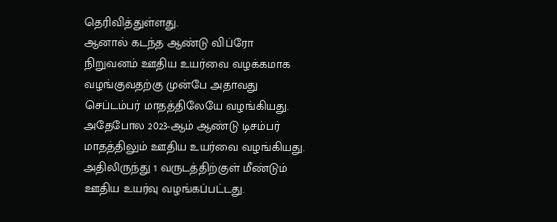தெரிவித்துள்ளது.
ஆனால் கடந்த ஆண்டு விப்ரோ நிறுவனம் ஊதிய உயர்வை வழக்கமாக வழங்குவதற்கு முன்பே அதாவது செப்டம்பர் மாதத்திலேயே வழங்கியது. அதேபோல 2023-ஆம் ஆண்டு டிசம்பர் மாதத்திலும் ஊதிய உயர்வை வழங்கியது. அதிலிருந்து 1 வருடத்திற்குள் மீண்டும் ஊதிய உயர்வு வழங்கப்பட்டது.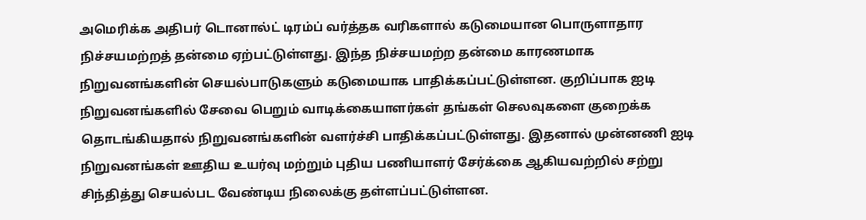அமெரிக்க அதிபர் டொனால்ட் டிரம்ப் வர்த்தக வரிகளால் கடுமையான பொருளாதார நிச்சயமற்றத் தன்மை ஏற்பட்டுள்ளது. இந்த நிச்சயமற்ற தன்மை காரணமாக நிறுவனங்களின் செயல்பாடுகளும் கடுமையாக பாதிக்கப்பட்டுள்ளன. குறிப்பாக ஐடி நிறுவனங்களில் சேவை பெறும் வாடிக்கையாளர்கள் தங்கள் செலவுகளை குறைக்க தொடங்கியதால் நிறுவனங்களின் வளர்ச்சி பாதிக்கப்பட்டுள்ளது. இதனால் முன்னணி ஐடி நிறுவனங்கள் ஊதிய உயர்வு மற்றும் புதிய பணியாளர் சேர்க்கை ஆகியவற்றில் சற்று சிந்தித்து செயல்பட வேண்டிய நிலைக்கு தள்ளப்பட்டுள்ளன.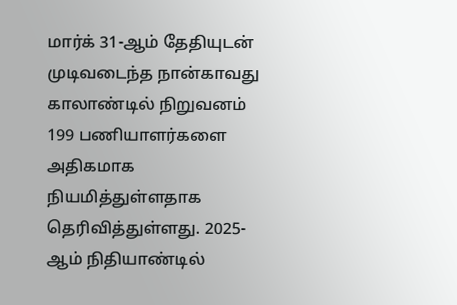மார்க் 31-ஆம் தேதியுடன் முடிவடைந்த நான்காவது காலாண்டில் நிறுவனம் 199 பணியாளர்களை அதிகமாக நியமித்துள்ளதாக தெரிவித்துள்ளது. 2025-ஆம் நிதியாண்டில்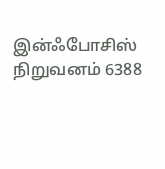இன்ஃபோசிஸ் நிறுவனம் 6388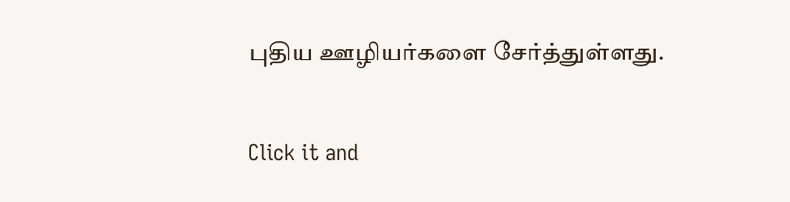புதிய ஊழியர்களை சேர்த்துள்ளது.


Click it and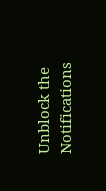Unblock the Notifications